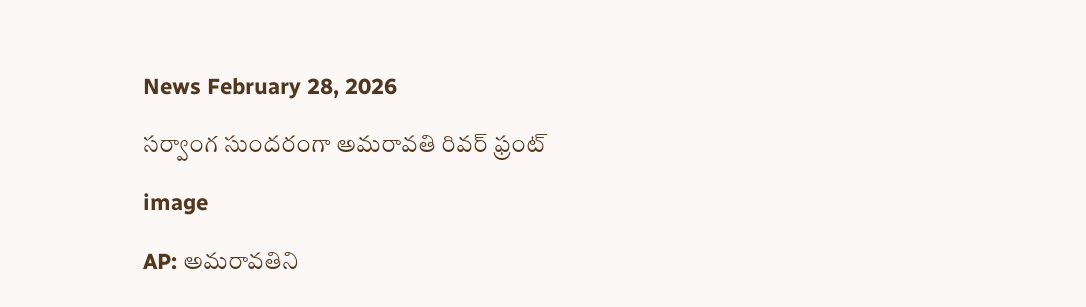News February 28, 2026

సర్వాంగ సుందరంగా అమరావతి రివర్ ఫ్రంట్

image

AP: అమరావతిని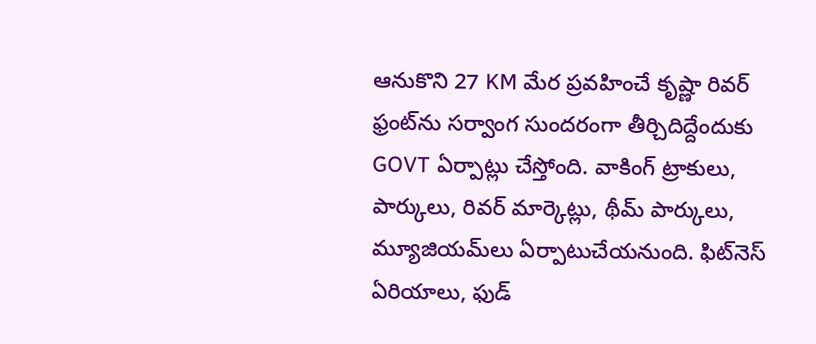ఆనుకొని 27 KM మేర ప్రవహించే కృష్ణా రివర్ ఫ్రంట్‌ను సర్వాంగ సుందరంగా తీర్చిదిద్దేందుకు GOVT ఏర్పాట్లు చేస్తోంది. వాకింగ్ ట్రాకులు, పార్కులు, రివర్ మార్కెట్లు, థీమ్ పార్కులు, మ్యూజియమ్‌లు ఏర్పాటుచేయనుంది. ఫిట్‌నెస్ ఏరియాలు, ఫుడ్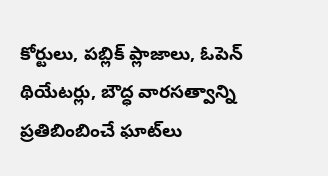కోర్టులు, పబ్లిక్ ప్లాజాలు, ఓపెన్ థియేటర్లు, బౌద్ధ వారసత్వాన్ని ప్రతిబింబించే ఘాట్‌లు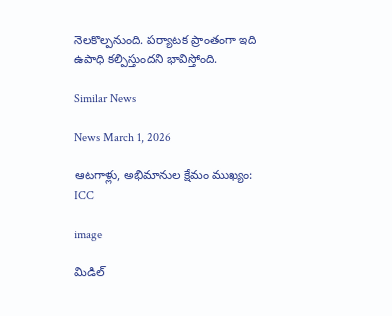నెలకొల్పనుంది. పర్యాటక ప్రాంతంగా ఇది ఉపాధి కల్పిస్తుందని భావిస్తోంది.

Similar News

News March 1, 2026

ఆటగాళ్లు, అభిమానుల క్షేమం ముఖ్యం: ICC

image

మిడిల్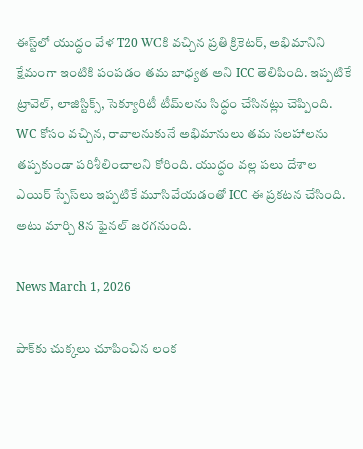ఈస్ట్‌లో యుద్ధం వేళ T20 WCకి వచ్చిన ప్రతి క్రికెటర్, అభిమానిని క్షేమంగా ఇంటికి పంపడం తమ బాధ్యత అని ICC తెలిపింది. ఇప్పటికే ట్రావెల్, లాజిస్టిక్స్, సెక్యూరిటీ టీమ్‌లను సిద్ధం చేసినట్లు చెప్పింది. WC కోసం వచ్చిన, రావాలనుకునే అభిమానులు తమ సలహాలను తప్పకుండా పరిశీలించాలని కోరింది. యుద్ధం వల్ల పలు దేశాల ఎయిర్ స్పేస్‌లు ఇప్పటికే మూసివేయడంతో ICC ఈ ప్రకటన చేసింది. అటు మార్చి 8న ఫైనల్ జరగనుంది.

News March 1, 2026

పాక్‌కు చుక్కలు చూపించిన లంక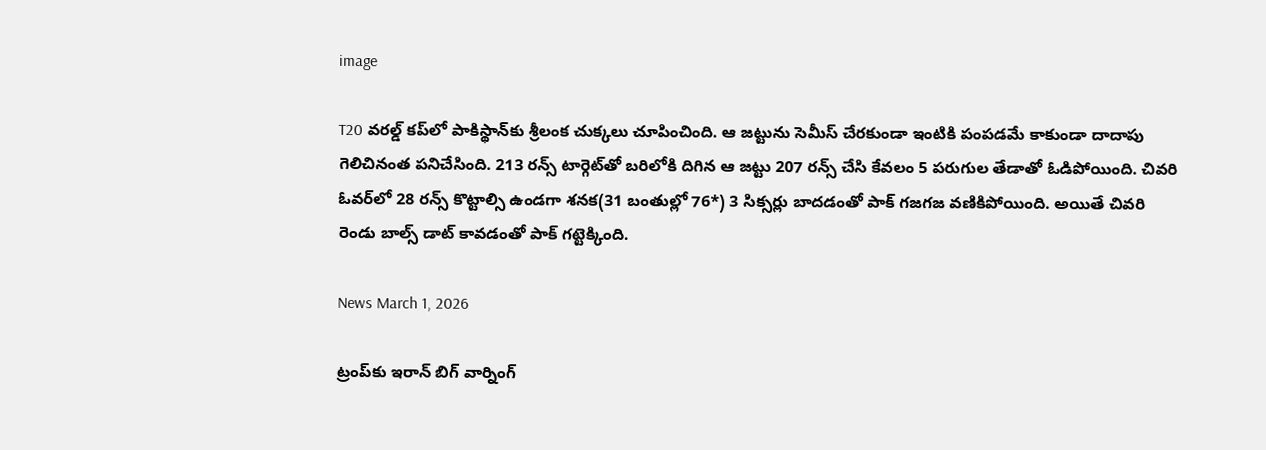image

T20 వరల్డ్ కప్‌లో పాకిస్థాన్‌కు శ్రీలంక చుక్కలు చూపించింది. ఆ జట్టును సెమీస్ చేరకుండా ఇంటికి పంపడమే కాకుండా దాదాపు గెలిచినంత పనిచేసింది. 213 రన్స్ టార్గెట్‌తో బరిలోకి దిగిన ఆ జట్టు 207 రన్స్ చేసి కేవలం 5 పరుగుల తేడాతో ఓడిపోయింది. చివరి ఓవర్‌లో 28 రన్స్ కొట్టాల్సి ఉండగా శనక(31 బంతుల్లో 76*) 3 సిక్సర్లు బాదడంతో పాక్ గజగజ వణికిపోయింది. అయితే చివరి రెండు బాల్స్ డాట్ కావడంతో పాక్ గట్టెక్కింది.

News March 1, 2026

ట్రంప్‌కు ఇరాన్ బిగ్ వార్నింగ్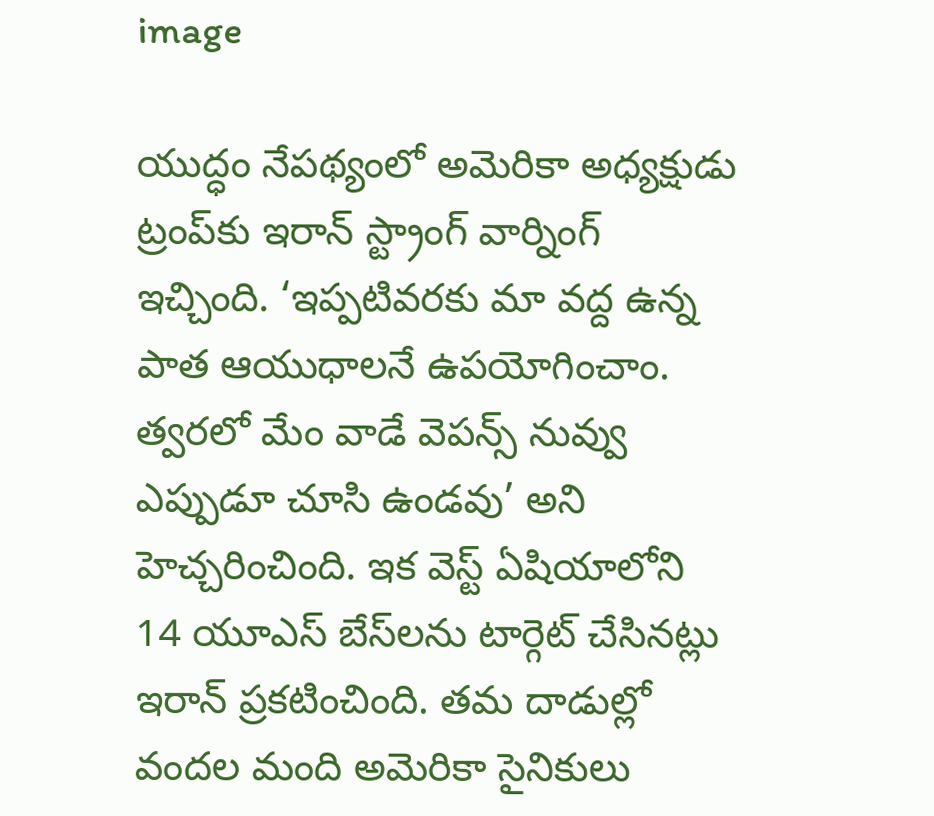image

యుద్ధం నేపథ్యంలో అమెరికా అధ్యక్షుడు ట్రంప్‌కు ఇరాన్ స్ట్రాంగ్ వార్నింగ్ ఇచ్చింది. ‘ఇప్పటివరకు మా వద్ద ఉన్న పాత ఆయుధాలనే ఉపయోగించాం. త్వరలో మేం వాడే వెపన్స్ నువ్వు ఎప్పుడూ చూసి ఉండవు’ అని హెచ్చరించింది. ఇక వెస్ట్ ఏషియాలోని 14 యూఎస్ బేస్‌లను టార్గెట్ చేసినట్లు ఇరాన్ ప్రకటించింది. తమ దాడుల్లో వందల మంది అమెరికా సైనికులు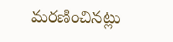మరణించినట్లు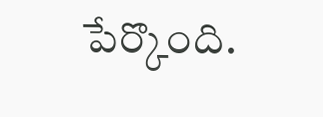పేర్కొంది.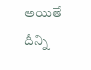అయితే దీన్ని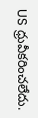US ధ్రువీకరించలేదు.